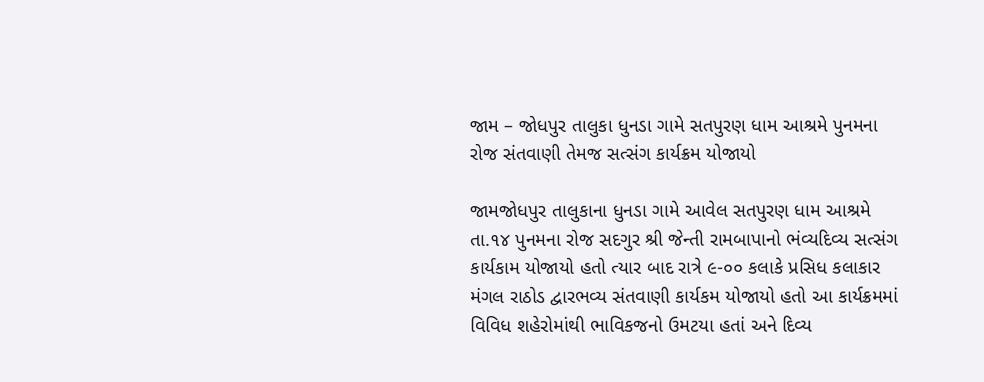જામ – જોધપુર તાલુકા ધુનડા ગામે સતપુરણ ધામ આશ્રમે પુનમના રોજ સંતવાણી તેમજ સત્સંગ કાર્યક્રમ યોજાયો

જામજોધપુર તાલુકાના ધુનડા ગામે આવેલ સતપુરણ ધામ આશ્રમે તા.૧૪ પુનમના રોજ સદગુર શ્રી જેન્તી રામબાપાનો ભંવ્યદિવ્ય સત્સંગ કાર્યકામ યોજાયો હતો ત્યાર બાદ રાત્રે ૯-૦૦ કલાકે પ્રસિધ કલાકાર મંગલ રાઠોડ દ્વારભવ્ય સંતવાણી કાર્યકમ યોજાયો હતો આ કાર્યક્રમમાં વિવિધ શહેરોમાંથી ભાવિકજનો ઉમટયા હતાં અને દિવ્ય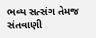ભવ્ય સત્સંગ તેમજ સંતવાણી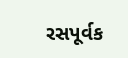રસપૂર્વક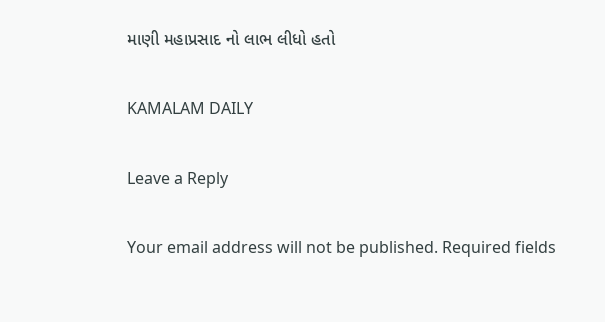માણી મહાપ્રસાદ નો લાભ લીધો હતો

KAMALAM DAILY

Leave a Reply

Your email address will not be published. Required fields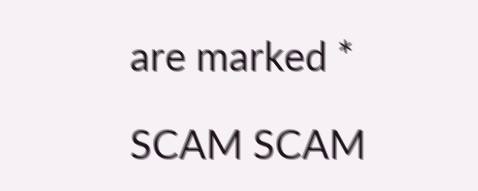are marked *

SCAM SCAM